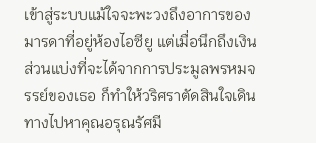เข้าสู่ระบบแม้ใจจะพะวงถึงอาการของมารดาที่อยู่ห้องไอซียู แต่เมื่อนึกถึงเงินส่วนแบ่งที่จะได้จากการประมูลพรหมจรรย์ของเธอ ก็ทำให้วริศราตัดสินใจเดินทางไปหาคุณอรุณรัศมี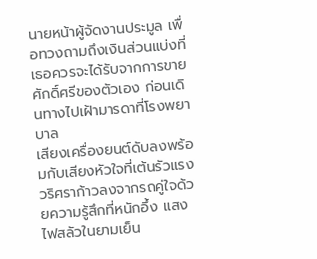นายหน้าผู้จัดงานประมูล เพื่อทวงถามถึงเงินส่วนแบ่งที่เธอควรจะได้รับจากการขายศักดิ์ศรีของตัวเอง ก่อนเดินทางไปเฝ้ามารดาที่โรงพยาบาล
เสียงเครื่องยนต์ดับลงพร้อมกับเสียงหัวใจที่เต้นรัวแรง วริศราก้าวลงจากรถคู่ใจด้วยความรู้สึกที่หนักอึ้ง แสงไฟสลัวในยามเย็น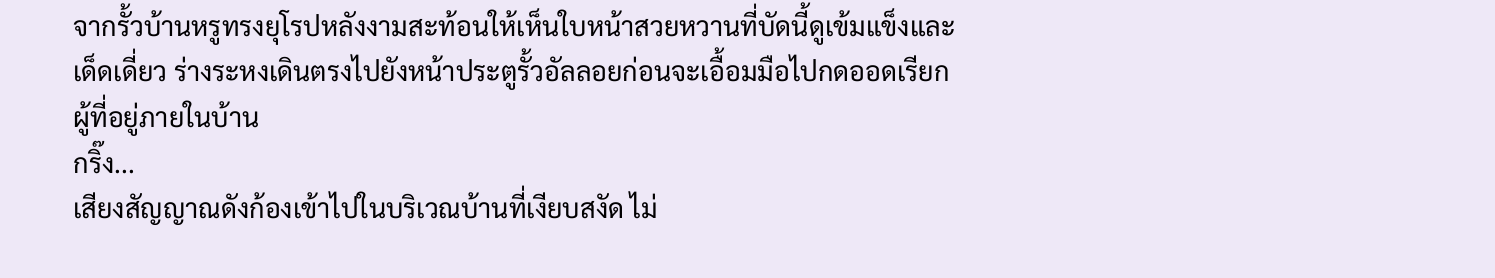จากรั้วบ้านหรูทรงยุโรปหลังงามสะท้อนให้เห็นใบหน้าสวยหวานที่บัดนี้ดูเข้มแข็งและเด็ดเดี่ยว ร่างระหงเดินตรงไปยังหน้าประตูรั้วอัลลอยก่อนจะเอื้อมมือไปกดออดเรียกผู้ที่อยู่ภายในบ้าน
กริ๊ง...
เสียงสัญญาณดังก้องเข้าไปในบริเวณบ้านที่เงียบสงัด ไม่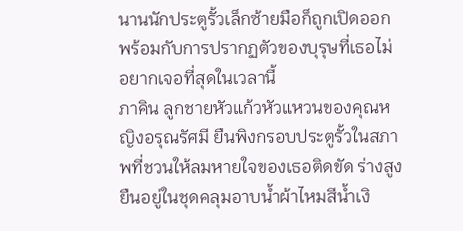นานนักประตูรั้วเล็กซ้ายมือก็ถูกเปิดออก พร้อมกับการปรากฏตัวของบุรุษที่เธอไม่อยากเจอที่สุดในเวลานี้
ภาคิน ลูกชายหัวแก้วหัวแหวนของคุณหญิงอรุณรัศมี ยืนพิงกรอบประตูรั้วในสภาพที่ชวนให้ลมหายใจของเธอติดขัด ร่างสูงยืนอยู่ในชุดคลุมอาบน้ำผ้าไหมสีน้ำเงิ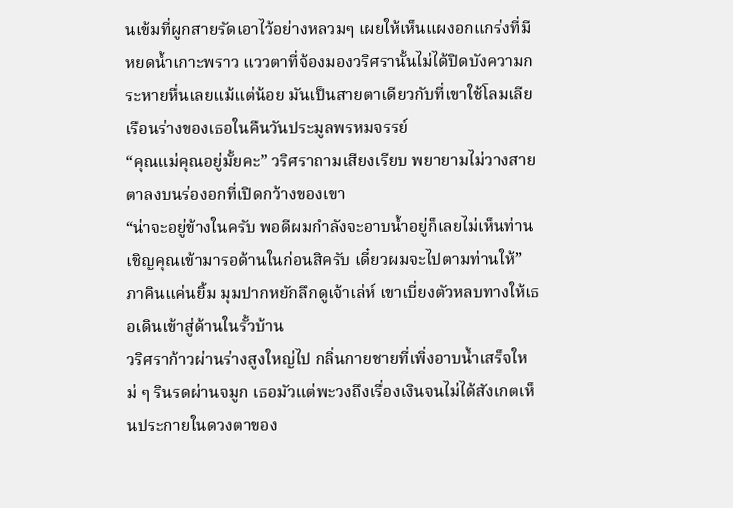นเข้มที่ผูกสายรัดเอาไว้อย่างหลวมๆ เผยให้เห็นแผงอกแกร่งที่มีหยดน้ำเกาะพราว แววตาที่จ้องมองวริศรานั้นไม่ได้ปิดบังความกระหายหื่นเลยแม้แต่น้อย มันเป็นสายตาเดียวกับที่เขาใช้โลมเลียเรือนร่างของเธอในคืนวันประมูลพรหมจรรย์
“คุณแม่คุณอยู่มั้ยคะ” วริศราถามเสียงเรียบ พยายามไม่วางสายตาลงบนร่องอกที่เปิดกว้างของเขา
“น่าจะอยู่ข้างในครับ พอดีผมกำลังจะอาบน้ำอยู่ก็เลยไม่เห็นท่าน เชิญคุณเข้ามารอด้านในก่อนสิครับ เดี๋ยวผมจะไปตามท่านให้” ภาคินแค่นยิ้ม มุมปากหยักลึกดูเจ้าเล่ห์ เขาเบี่ยงตัวหลบทางให้เธอเดินเข้าสู่ด้านในรั้วบ้าน
วริศราก้าวผ่านร่างสูงใหญ่ไป กลิ่นกายชายที่เพิ่งอาบน้ำเสร็จใหม่ ๆ รินรดผ่านจมูก เธอมัวแต่พะวงถึงเรื่องเงินจนไม่ได้สังเกตเห็นประกายในดวงตาของ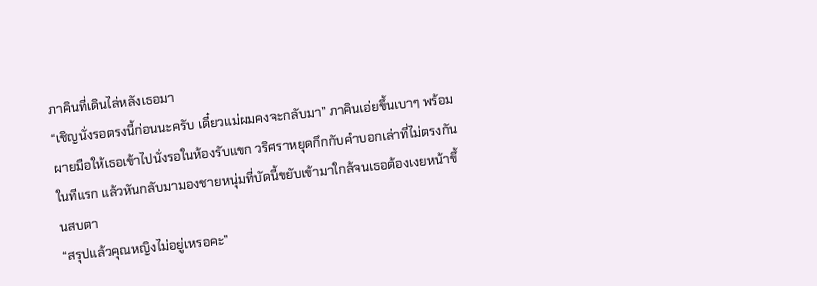ภาคินที่เดินไล่หลังเธอมา
“เชิญนั่งรอตรงนี้ก่อนนะครับ เดี๋ยวแม่ผมคงจะกลับมา” ภาคินเอ่ยขึ้นเบาๆ พร้อมผายมือให้เธอเข้าไปนั่งรอในห้องรับแขก วริศราหยุดกึกกับคำบอกเล่าที่ไม่ตรงกันในทีแรก แล้วหันกลับมามองชายหนุ่มที่บัดนี้ขยับเข้ามาใกล้จนเธอต้องเงยหน้าขึ้นสบตา
“สรุปแล้วคุณหญิงไม่อยู่เหรอคะ”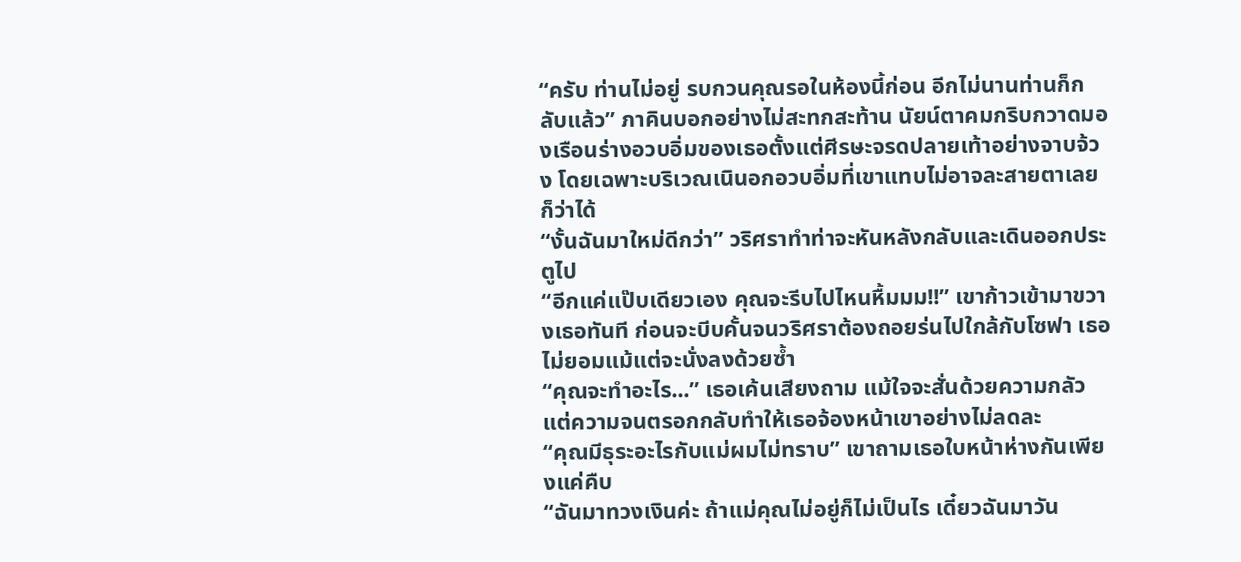“ครับ ท่านไม่อยู่ รบกวนคุณรอในห้องนี้ก่อน อีกไม่นานท่านก็กลับแล้ว” ภาคินบอกอย่างไม่สะทกสะท้าน นัยน์ตาคมกริบกวาดมองเรือนร่างอวบอิ่มของเธอตั้งแต่ศีรษะจรดปลายเท้าอย่างจาบจ้วง โดยเฉพาะบริเวณเนินอกอวบอิ่มที่เขาแทบไม่อาจละสายตาเลยก็ว่าได้
“งั้นฉันมาใหม่ดีกว่า” วริศราทำท่าจะหันหลังกลับและเดินออกประตูไป
“อีกแค่แป๊บเดียวเอง คุณจะรีบไปไหนหื้มมม!!” เขาก้าวเข้ามาขวางเธอทันที ก่อนจะบีบคั้นจนวริศราต้องถอยร่นไปใกล้กับโซฟา เธอไม่ยอมแม้แต่จะนั่งลงด้วยซ้ำ
“คุณจะทำอะไร...” เธอเค้นเสียงถาม แม้ใจจะสั่นด้วยความกลัว แต่ความจนตรอกกลับทำให้เธอจ้องหน้าเขาอย่างไม่ลดละ
“คุณมีธุระอะไรกับแม่ผมไม่ทราบ” เขาถามเธอใบหน้าห่างกันเพียงแค่คืบ
“ฉันมาทวงเงินค่ะ ถ้าแม่คุณไม่อยู่ก็ไม่เป็นไร เดี๋ยวฉันมาวัน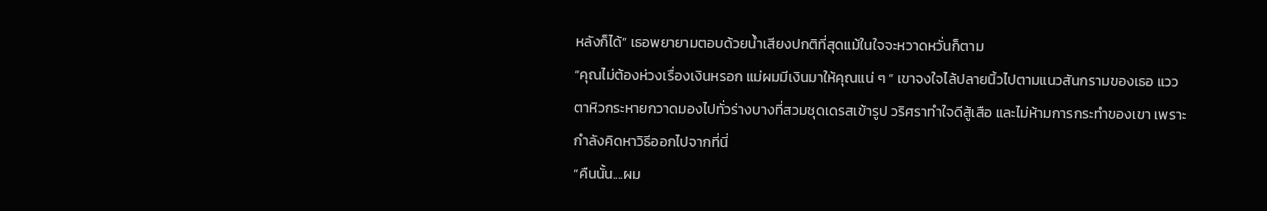หลังก็ได้” เธอพยายามตอบด้วยน้ำเสียงปกติที่สุดแม้ในใจจะหวาดหวั่นก็ตาม
“คุณไม่ต้องห่วงเรื่องเงินหรอก แม่ผมมีเงินมาให้คุณแน่ ๆ ” เขาจงใจไล้ปลายนิ้วไปตามแนวสันกรามของเธอ แววตาหิวกระหายกวาดมองไปทั่วร่างบางที่สวมชุดเดรสเข้ารูป วริศราทำใจดีสู้เสือ และไม่ห้ามการกระทำของเขา เพราะกำลังคิดหาวิธีออกไปจากที่นี่
“คืนนั้น....ผม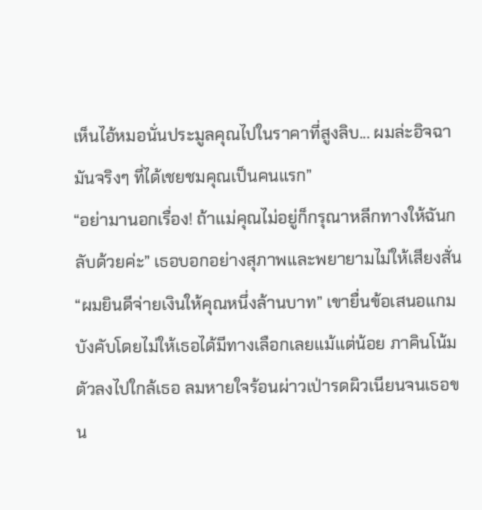เห็นไอ้หมอนั่นประมูลคุณไปในราคาที่สูงลิบ... ผมล่ะอิจฉามันจริงๆ ที่ได้เชยชมคุณเป็นคนแรก”
“อย่ามานอกเรื่อง! ถ้าแม่คุณไม่อยู่ก็กรุณาหลีกทางให้ฉันกลับด้วยค่ะ” เธอบอกอย่างสุภาพและพยายามไม่ให้เสียงสั่น
“ผมยินดีจ่ายเงินให้คุณหนึ่งล้านบาท” เขายื่นข้อเสนอแกมบังคับโดยไม่ให้เธอได้มีทางเลือกเลยแม้แต่น้อย ภาคินโน้มตัวลงไปใกล้เธอ ลมหายใจร้อนผ่าวเป่ารดผิวเนียนจนเธอขน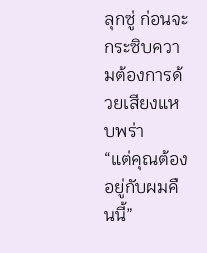ลุกซู่ ก่อนจะกระซิบความต้องการด้วยเสียงแหบพร่า
“แต่คุณต้องอยู่กับผมคืนนี้”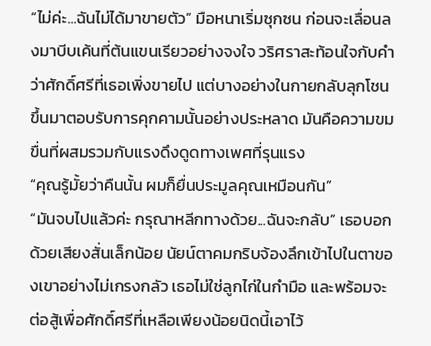“ไม่ค่ะ...ฉันไม่ได้มาขายตัว” มือหนาเริ่มซุกซน ก่อนจะเลื่อนลงมาบีบเค้นที่ต้นแขนเรียวอย่างจงใจ วริศราสะท้อนใจกับคำว่าศักดิ์ศรีที่เธอเพิ่งขายไป แต่บางอย่างในกายกลับลุกโชนขึ้นมาตอบรับการคุกคามนั้นอย่างประหลาด มันคือความขมขื่นที่ผสมรวมกับแรงดึงดูดทางเพศที่รุนแรง
“คุณรู้มั้ยว่าคืนนั้น ผมก็ยื่นประมูลคุณเหมือนกัน”
“มันจบไปแล้วค่ะ กรุณาหลีกทางด้วย...ฉันจะกลับ” เธอบอกด้วยเสียงสั่นเล็กน้อย นัยน์ตาคมกริบจ้องลึกเข้าไปในตาของเขาอย่างไม่เกรงกลัว เธอไม่ใช่ลูกไก่ในกำมือ และพร้อมจะต่อสู้เพื่อศักดิ์ศรีที่เหลือเพียงน้อยนิดนี้เอาไว้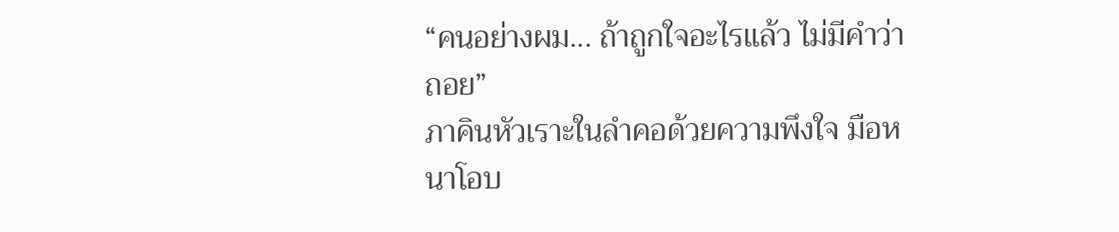“คนอย่างผม... ถ้าถูกใจอะไรแล้ว ไม่มีคำว่าถอย”
ภาคินหัวเราะในลำคอด้วยความพึงใจ มือหนาโอบ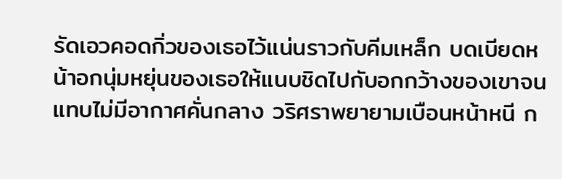รัดเอวคอดกิ่วของเธอไว้แน่นราวกับคีมเหล็ก บดเบียดหน้าอกนุ่มหยุ่นของเธอให้แนบชิดไปกับอกกว้างของเขาจนแทบไม่มีอากาศคั่นกลาง วริศราพยายามเบือนหน้าหนี ก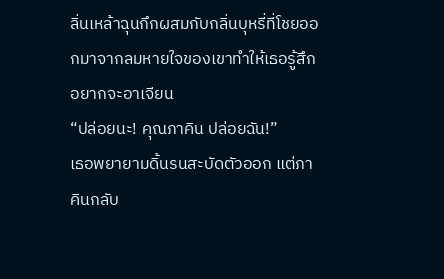ลิ่นเหล้าฉุนกึกผสมกับกลิ่นบุหรี่ที่โชยออกมาจากลมหายใจของเขาทำให้เธอรู้สึกอยากจะอาเจียน
“ปล่อยนะ! คุณภาคิน ปล่อยฉัน!”
เธอพยายามดิ้นรนสะบัดตัวออก แต่ภาคินกลับ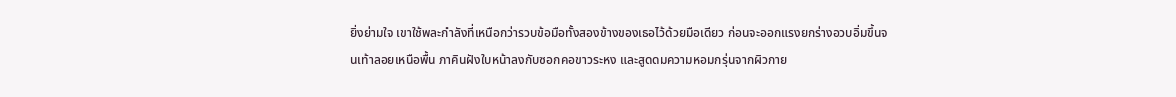ยิ่งย่ามใจ เขาใช้พละกำลังที่เหนือกว่ารวบข้อมือทั้งสองข้างของเธอไว้ด้วยมือเดียว ก่อนจะออกแรงยกร่างอวบอิ่มขึ้นจนเท้าลอยเหนือพื้น ภาคินฝังใบหน้าลงกับซอกคอขาวระหง และสูดดมความหอมกรุ่นจากผิวกาย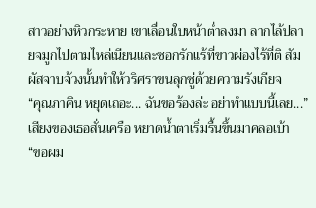สาวอย่างหิวกระหาย เขาเลื่อนใบหน้าต่ำลงมา ลากไล้ปลายจมูกไปตามไหล่เนียนและซอกรักแร้ที่ขาวผ่องไร้ที่ติ สัมผัสจาบจ้วงนั้นทำให้วริศราขนลุกซู่ด้วยความรังเกียจ
“คุณภาคิน หยุดเถอะ... ฉันขอร้องล่ะ อย่าทำแบบนี้เลย...” เสียงของเธอสั่นเครือ หยาดน้ำตาเริ่มรื้นขึ้นมาคลอเบ้า
“ขอผม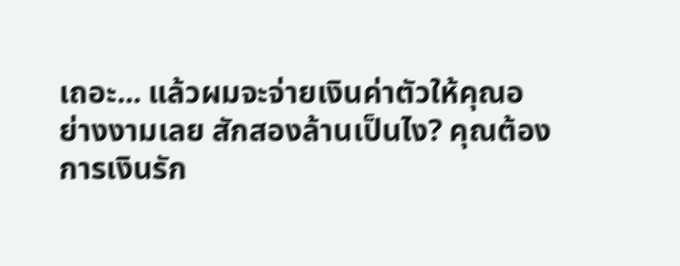เถอะ... แล้วผมจะจ่ายเงินค่าตัวให้คุณอย่างงามเลย สักสองล้านเป็นไง? คุณต้องการเงินรัก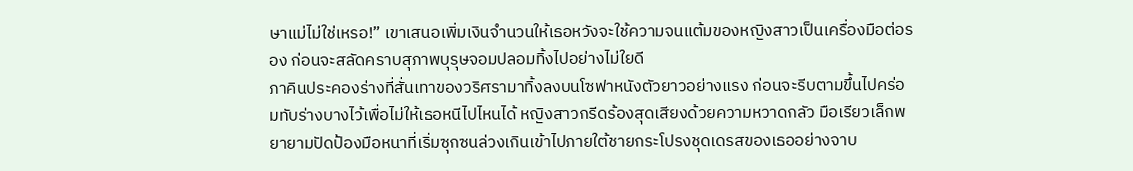ษาแม่ไม่ใช่เหรอ!” เขาเสนอเพิ่มเงินจำนวนให้เธอหวังจะใช้ความจนแต้มของหญิงสาวเป็นเครื่องมือต่อรอง ก่อนจะสลัดคราบสุภาพบุรุษจอมปลอมทิ้งไปอย่างไม่ใยดี
ภาคินประคองร่างที่สั่นเทาของวริศรามาทิ้งลงบนโซฟาหนังตัวยาวอย่างแรง ก่อนจะรีบตามขึ้นไปคร่อมทับร่างบางไว้เพื่อไม่ให้เธอหนีไปไหนได้ หญิงสาวกรีดร้องสุดเสียงด้วยความหวาดกลัว มือเรียวเล็กพยายามปัดป้องมือหนาที่เริ่มซุกซนล่วงเกินเข้าไปภายใต้ชายกระโปรงชุดเดรสของเธออย่างจาบ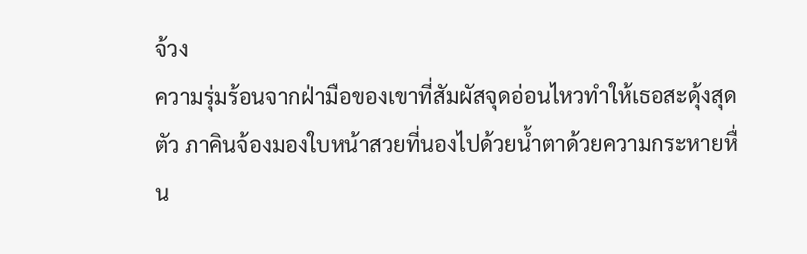จ้วง
ความรุ่มร้อนจากฝ่ามือของเขาที่สัมผัสจุดอ่อนไหวทำให้เธอสะดุ้งสุดตัว ภาคินจ้องมองใบหน้าสวยที่นองไปด้วยน้ำตาด้วยความกระหายหื่น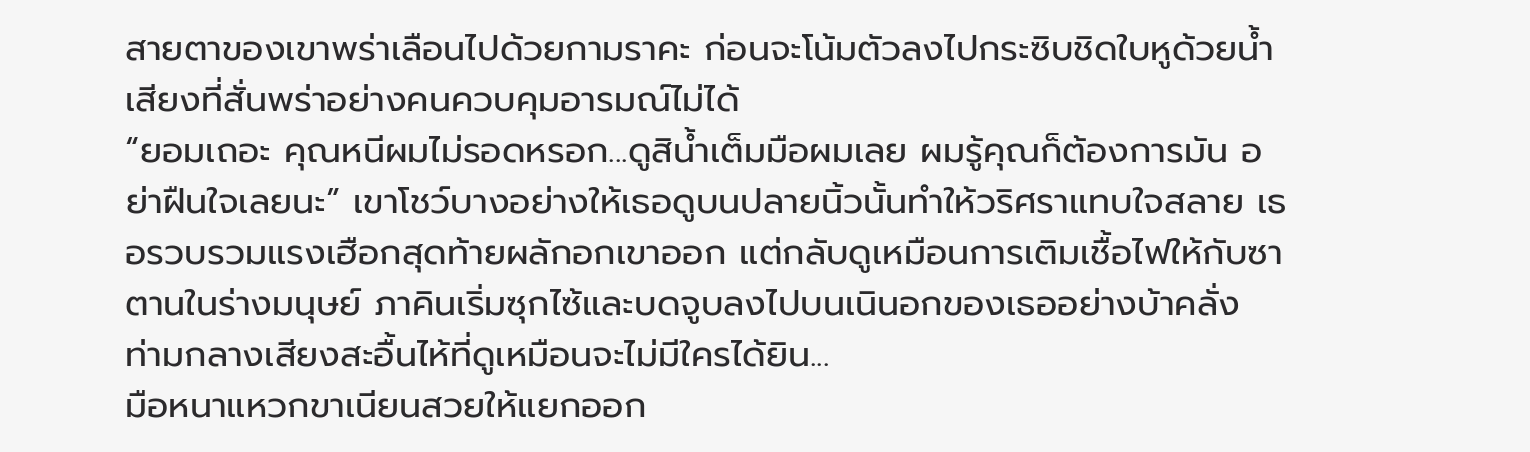สายตาของเขาพร่าเลือนไปด้วยกามราคะ ก่อนจะโน้มตัวลงไปกระซิบชิดใบหูด้วยน้ำเสียงที่สั่นพร่าอย่างคนควบคุมอารมณ์ไม่ได้
“ยอมเถอะ คุณหนีผมไม่รอดหรอก...ดูสิน้ำเต็มมือผมเลย ผมรู้คุณก็ต้องการมัน อย่าฝืนใจเลยนะ” เขาโชว์บางอย่างให้เธอดูบนปลายนิ้วนั้นทำให้วริศราแทบใจสลาย เธอรวบรวมแรงเฮือกสุดท้ายผลักอกเขาออก แต่กลับดูเหมือนการเติมเชื้อไฟให้กับซาตานในร่างมนุษย์ ภาคินเริ่มซุกไซ้และบดจูบลงไปบนเนินอกของเธออย่างบ้าคลั่ง ท่ามกลางเสียงสะอื้นไห้ที่ดูเหมือนจะไม่มีใครได้ยิน...
มือหนาแหวกขาเนียนสวยให้แยกออก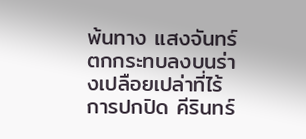พ้นทาง แสงจันทร์ตกกระทบลงบนร่างเปลือยเปล่าที่ไร้การปกปิด คีรินทร์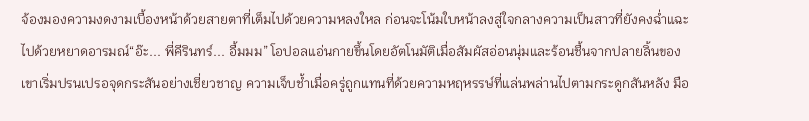จ้องมองความงดงามเบื้องหน้าด้วยสายตาที่เต็มไปด้วยความหลงใหล ก่อนจะโน้มใบหน้าลงสู่ใจกลางความเป็นสาวที่ยังคงฉ่ำแฉะไปด้วยหยาดอารมณ์“อ๊ะ... พี่คีรินทร์... อื้มมม” โอปอลแอ่นกายขึ้นโดยอัตโนมัติเมื่อสัมผัสอ่อนนุ่มและร้อนชื้นจากปลายลิ้นของเขาเริ่มปรนเปรอจุดกระสันอย่างเชี่ยวชาญ ความเจ็บช้ำเมื่อครู่ถูกแทนที่ด้วยความหฤหรรษ์ที่แล่นพล่านไปตามกระดูกสันหลัง มือ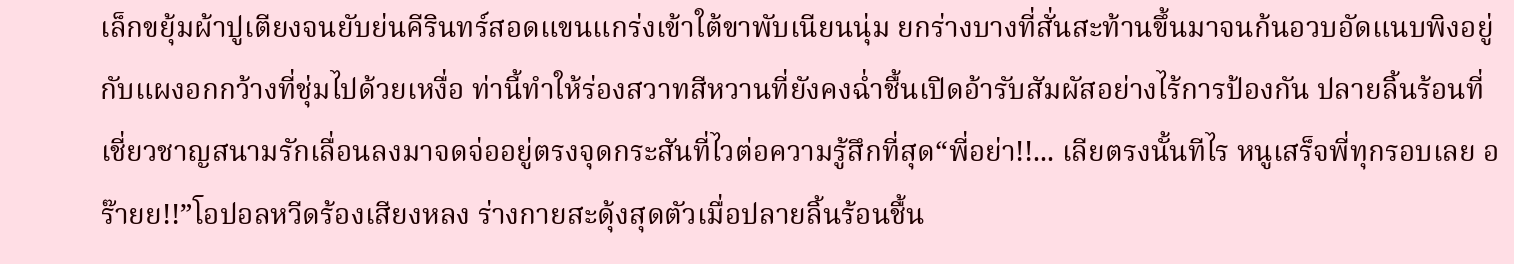เล็กขยุ้มผ้าปูเตียงจนยับย่นคีรินทร์สอดแขนแกร่งเข้าใต้ขาพับเนียนนุ่ม ยกร่างบางที่สั่นสะท้านขึ้นมาจนก้นอวบอัดแนบพิงอยู่กับแผงอกกว้างที่ชุ่มไปด้วยเหงื่อ ท่านี้ทำให้ร่องสวาทสีหวานที่ยังคงฉ่ำชื้นเปิดอ้ารับสัมผัสอย่างไร้การป้องกัน ปลายลิ้นร้อนที่เชี่ยวชาญสนามรักเลื่อนลงมาจดจ่ออยู่ตรงจุดกระสันที่ไวต่อความรู้สึกที่สุด“พี่อย่า!!... เลียตรงนั้นทีไร หนูเสร็จพี่ทุกรอบเลย อร๊ายย!!”โอปอลหวีดร้องเสียงหลง ร่างกายสะดุ้งสุดตัวเมื่อปลายลิ้นร้อนชื้น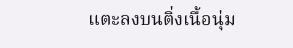แตะลงบนติ่งเนื้อนุ่ม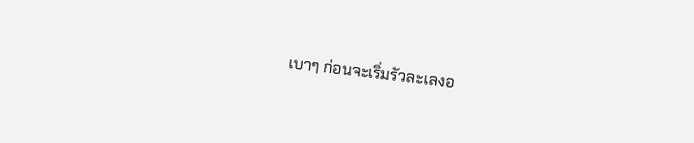เบาๆ ก่อนจะเริ่มรัวละเลงอ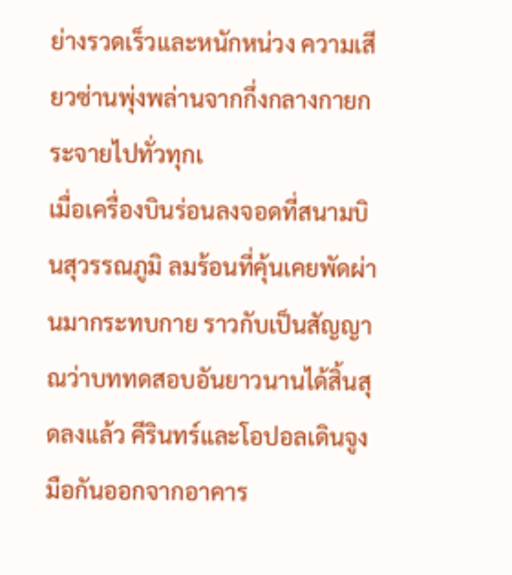ย่างรวดเร็วและหนักหน่วง ความเสียวซ่านพุ่งพล่านจากกึ่งกลางกายกระจายไปทั่วทุกเ
เมื่อเครื่องบินร่อนลงจอดที่สนามบินสุวรรณภูมิ ลมร้อนที่คุ้นเคยพัดผ่านมากระทบกาย ราวกับเป็นสัญญาณว่าบททดสอบอันยาวนานได้สิ้นสุดลงแล้ว คีรินทร์และโอปอลเดินจูงมือกันออกจากอาคาร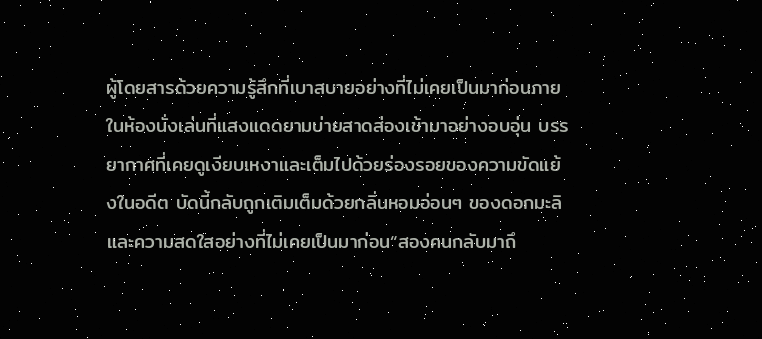ผู้โดยสารด้วยความรู้สึกที่เบาสบายอย่างที่ไม่เคยเป็นมาก่อนภายในห้องนั่งเล่นที่แสงแดดยามบ่ายสาดส่องเข้ามาอย่างอบอุ่น บรรยากาศที่เคยดูเงียบเหงาและเต็มไปด้วยร่องรอยของความขัดแย้งในอดีต บัดนี้กลับถูกเติมเต็มด้วยกลิ่นหอมอ่อนๆ ของดอกมะลิและความสดใสอย่างที่ไม่เคยเป็นมาก่อน“สองคนกลับมาถึ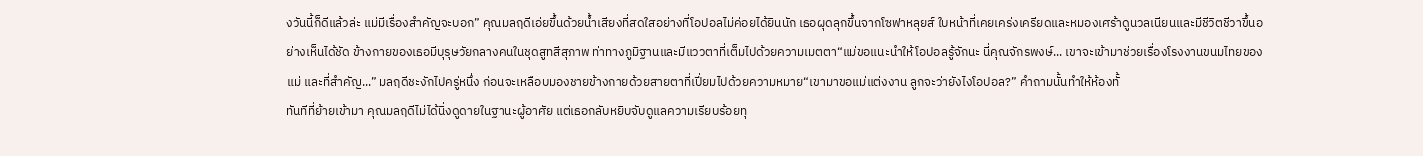งวันนี้ก็ดีแล้วล่ะ แม่มีเรื่องสำคัญจะบอก” คุณมลฤดีเอ่ยขึ้นด้วยน้ำเสียงที่สดใสอย่างที่โอปอลไม่ค่อยได้ยินนัก เธอผุดลุกขึ้นจากโซฟาหลุยส์ ใบหน้าที่เคยเคร่งเครียดและหมองเศร้าดูนวลเนียนและมีชีวิตชีวาขึ้นอย่างเห็นได้ชัด ข้างกายของเธอมีบุรุษวัยกลางคนในชุดสูทสีสุภาพ ท่าทางภูมิฐานและมีแววตาที่เต็มไปด้วยความเมตตา“แม่ขอแนะนำให้โอปอลรู้จักนะ นี่คุณจักรพงษ์... เขาจะเข้ามาช่วยเรื่องโรงงานขนมไทยของแม่ และที่สำคัญ...” มลฤดีชะงักไปครู่หนึ่ง ก่อนจะเหลือบมองชายข้างกายด้วยสายตาที่เปี่ยมไปด้วยความหมาย“เขามาขอแม่แต่งงาน ลูกจะว่ายังไงโอปอล?” คำถามนั้นทำให้ห้องทั้
ทันทีที่ย้ายเข้ามา คุณมลฤดีไม่ได้นิ่งดูดายในฐานะผู้อาศัย แต่เธอกลับหยิบจับดูแลความเรียบร้อยทุ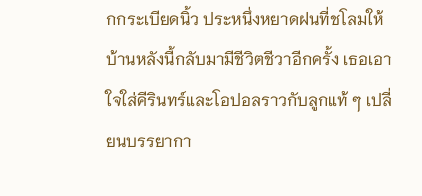กกระเบียดนิ้ว ประหนึ่งหยาดฝนที่ชโลมให้บ้านหลังนี้กลับมามีชีวิตชีวาอีกครั้ง เธอเอาใจใส่คีรินทร์และโอปอลราวกับลูกแท้ ๆ เปลี่ยนบรรยากา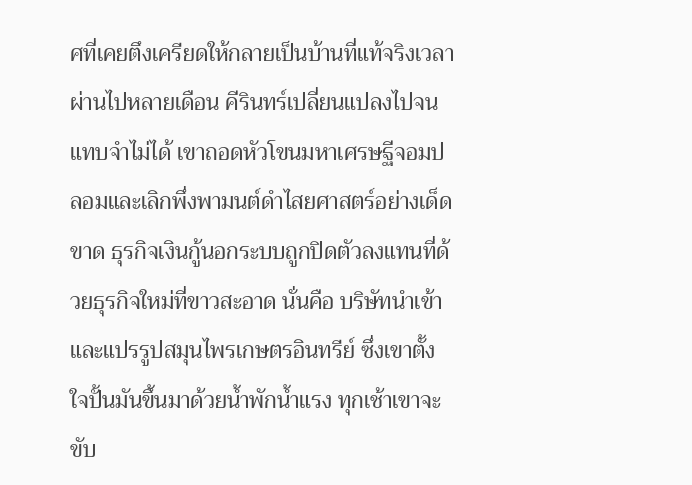ศที่เคยตึงเครียดให้กลายเป็นบ้านที่แท้จริงเวลาผ่านไปหลายเดือน คีรินทร์เปลี่ยนแปลงไปจนแทบจำไม่ได้ เขาถอดหัวโขนมหาเศรษฐีจอมปลอมและเลิกพึ่งพามนต์ดำไสยศาสตร์อย่างเด็ดขาด ธุรกิจเงินกู้นอกระบบถูกปิดตัวลงแทนที่ด้วยธุรกิจใหม่ที่ขาวสะอาด นั่นคือ บริษัทนำเข้าและแปรรูปสมุนไพรเกษตรอินทรีย์ ซึ่งเขาตั้งใจปั้นมันขึ้นมาด้วยน้ำพักน้ำแรง ทุกเช้าเขาจะขับ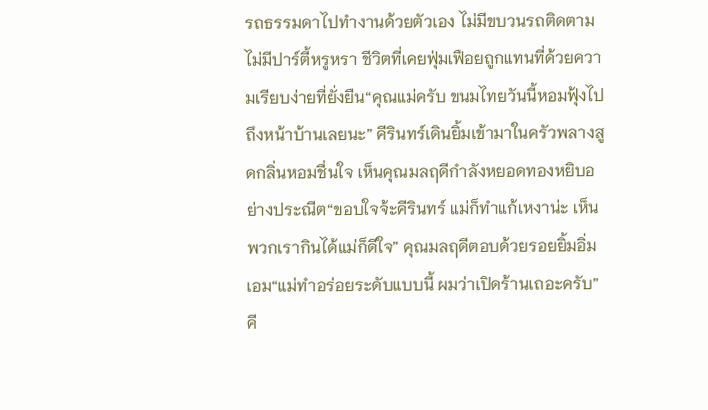รถธรรมดาไปทำงานด้วยตัวเอง ไม่มีขบวนรถติดตาม ไม่มีปาร์ตี้หรูหรา ชีวิตที่เคยฟุ่มเฟือยถูกแทนที่ด้วยความเรียบง่ายที่ยั่งยืน“คุณแม่ครับ ขนมไทยวันนี้หอมฟุ้งไปถึงหน้าบ้านเลยนะ” คีรินทร์เดินยิ้มเข้ามาในครัวพลางสูดกลิ่นหอมชื่นใจ เห็นคุณมลฤดีกำลังหยอดทองหยิบอย่างประณีต“ขอบใจจ้ะคีรินทร์ แม่ก็ทำแก้เหงาน่ะ เห็นพวกเรากินได้แม่ก็ดีใจ” คุณมลฤดีตอบด้วยรอยยิ้มอิ่มเอม“แม่ทำอร่อยระดับแบบนี้ ผมว่าเปิดร้านเถอะครับ” คี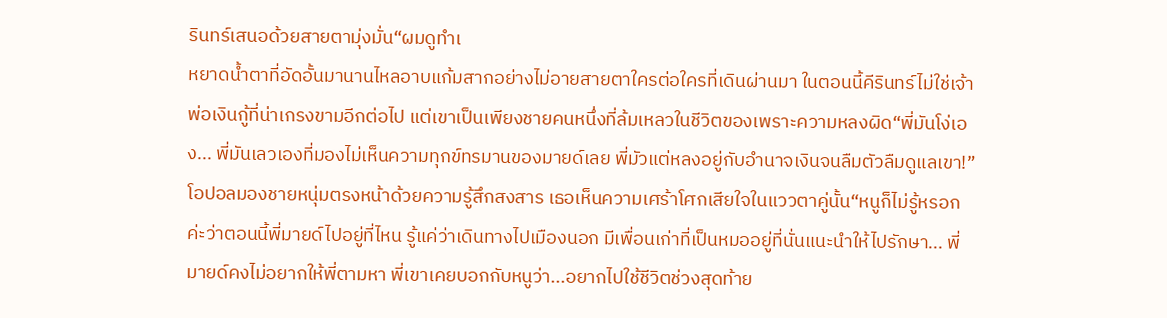รินทร์เสนอด้วยสายตามุ่งมั่น“ผมดูทำเ
หยาดน้ำตาที่อัดอั้นมานานไหลอาบแก้มสากอย่างไม่อายสายตาใครต่อใครที่เดินผ่านมา ในตอนนี้คีรินทร์ไม่ใช่เจ้าพ่อเงินกู้ที่น่าเกรงขามอีกต่อไป แต่เขาเป็นเพียงชายคนหนึ่งที่ล้มเหลวในชีวิตของเพราะความหลงผิด“พี่มันโง่เอง... พี่มันเลวเองที่มองไม่เห็นความทุกข์ทรมานของมายด์เลย พี่มัวแต่หลงอยู่กับอำนาจเงินจนลืมตัวลืมดูแลเขา!” โอปอลมองชายหนุ่มตรงหน้าด้วยความรู้สึกสงสาร เธอเห็นความเศร้าโศกเสียใจในแววตาคู่นั้น“หนูก็ไม่รู้หรอกค่ะว่าตอนนี้พี่มายด์ไปอยู่ที่ไหน รู้แค่ว่าเดินทางไปเมืองนอก มีเพื่อนเก่าที่เป็นหมออยู่ที่นั่นแนะนำให้ไปรักษา... พี่มายด์คงไม่อยากให้พี่ตามหา พี่เขาเคยบอกกับหนูว่า...อยากไปใช้ชีวิตช่วงสุดท้าย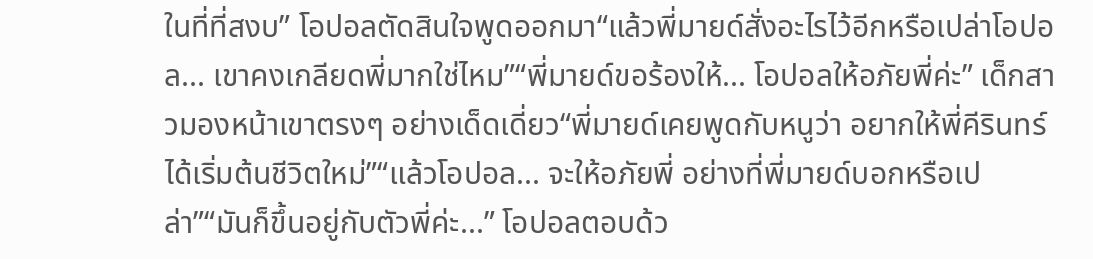ในที่ที่สงบ” โอปอลตัดสินใจพูดออกมา“แล้วพี่มายด์สั่งอะไรไว้อีกหรือเปล่าโอปอล... เขาคงเกลียดพี่มากใช่ไหม”“พี่มายด์ขอร้องให้... โอปอลให้อภัยพี่ค่ะ” เด็กสาวมองหน้าเขาตรงๆ อย่างเด็ดเดี่ยว“พี่มายด์เคยพูดกับหนูว่า อยากให้พี่คีรินทร์ได้เริ่มต้นชีวิตใหม่”“แล้วโอปอล... จะให้อภัยพี่ อย่างที่พี่มายด์บอกหรือเปล่า”“มันก็ขึ้นอยู่กับตัวพี่ค่ะ...” โอปอลตอบด้ว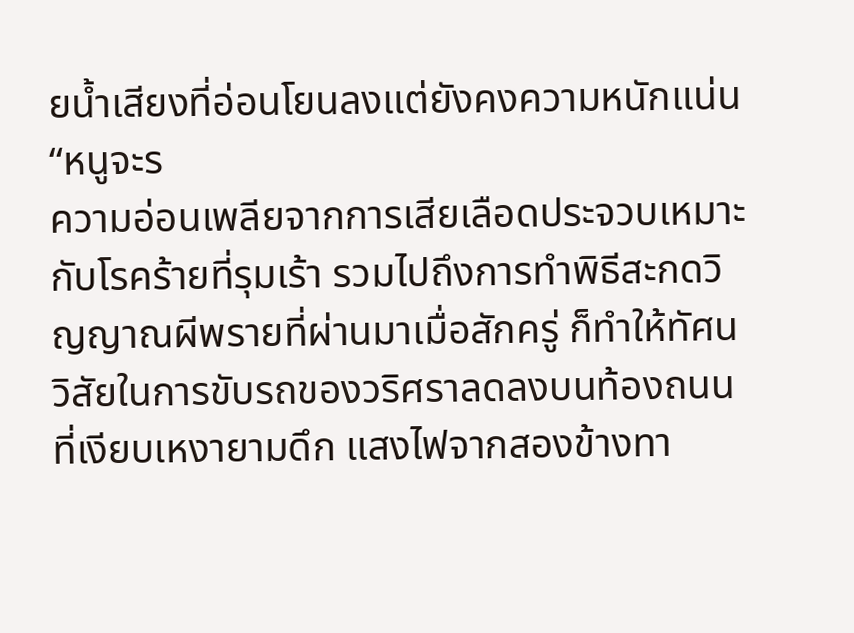ยน้ำเสียงที่อ่อนโยนลงแต่ยังคงความหนักแน่น“หนูจะร
ความอ่อนเพลียจากการเสียเลือดประจวบเหมาะกับโรคร้ายที่รุมเร้า รวมไปถึงการทำพิธีสะกดวิญญาณผีพรายที่ผ่านมาเมื่อสักครู่ ก็ทำให้ทัศนวิสัยในการขับรถของวริศราลดลงบนท้องถนนที่เงียบเหงายามดึก แสงไฟจากสองข้างทา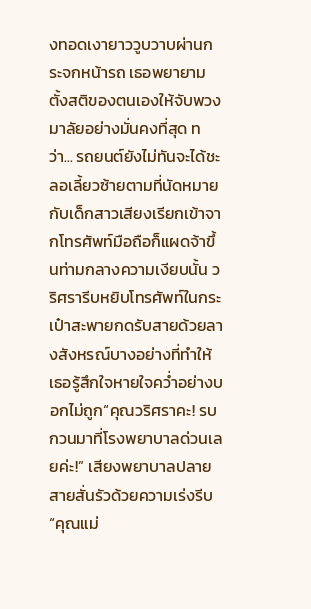งทอดเงายาววูบวาบผ่านกระจกหน้ารถ เธอพยายามตั้งสติของตนเองให้จับพวงมาลัยอย่างมั่นคงที่สุด ทว่า... รถยนต์ยังไม่ทันจะได้ชะลอเลี้ยวซ้ายตามที่นัดหมายกับเด็กสาวเสียงเรียกเข้าจากโทรศัพท์มือถือก็แผดจ้าขึ้นท่ามกลางความเงียบนั้น วริศรารีบหยิบโทรศัพท์ในกระเป๋าสะพายกดรับสายด้วยลางสังหรณ์บางอย่างที่ทำให้เธอรู้สึกใจหายใจคว่ำอย่างบอกไม่ถูก“คุณวริศราคะ! รบกวนมาที่โรงพยาบาลด่วนเลยค่ะ!” เสียงพยาบาลปลายสายสั่นรัวด้วยความเร่งรีบ“คุณแม่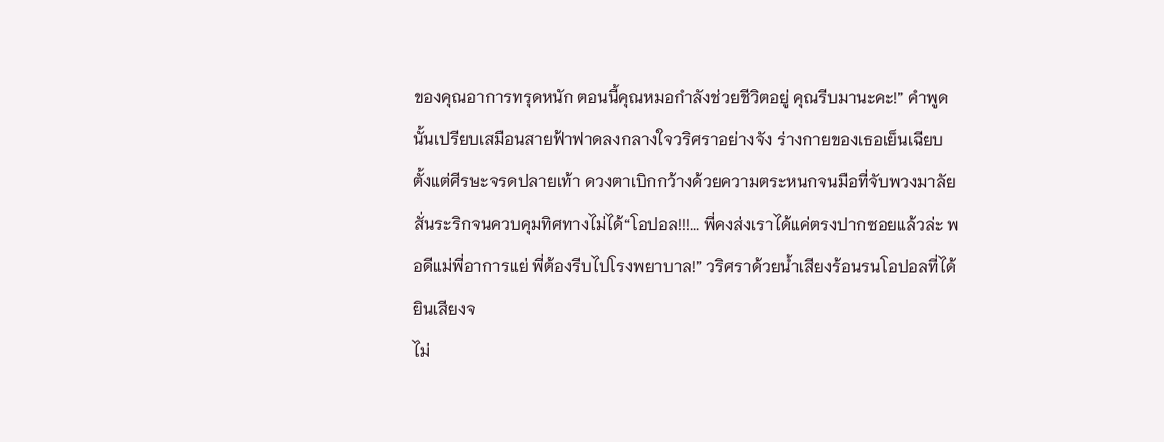ของคุณอาการทรุดหนัก ตอนนี้คุณหมอกำลังช่วยชีวิตอยู่ คุณรีบมานะคะ!” คำพูดนั้นเปรียบเสมือนสายฟ้าฟาดลงกลางใจวริศราอย่างจัง ร่างกายของเธอเย็นเฉียบตั้งแต่ศีรษะจรดปลายเท้า ดวงตาเบิกกว้างด้วยความตระหนกจนมือที่จับพวงมาลัยสั่นระริกจนควบคุมทิศทางไม่ได้“โอปอล!!!... พี่คงส่งเราได้แค่ตรงปากซอยแล้วล่ะ พอดีแม่พี่อาการแย่ พี่ต้องรีบไปโรงพยาบาล!” วริศราด้วยน้ำเสียงร้อนรนโอปอลที่ได้ยินเสียงจ
ไม่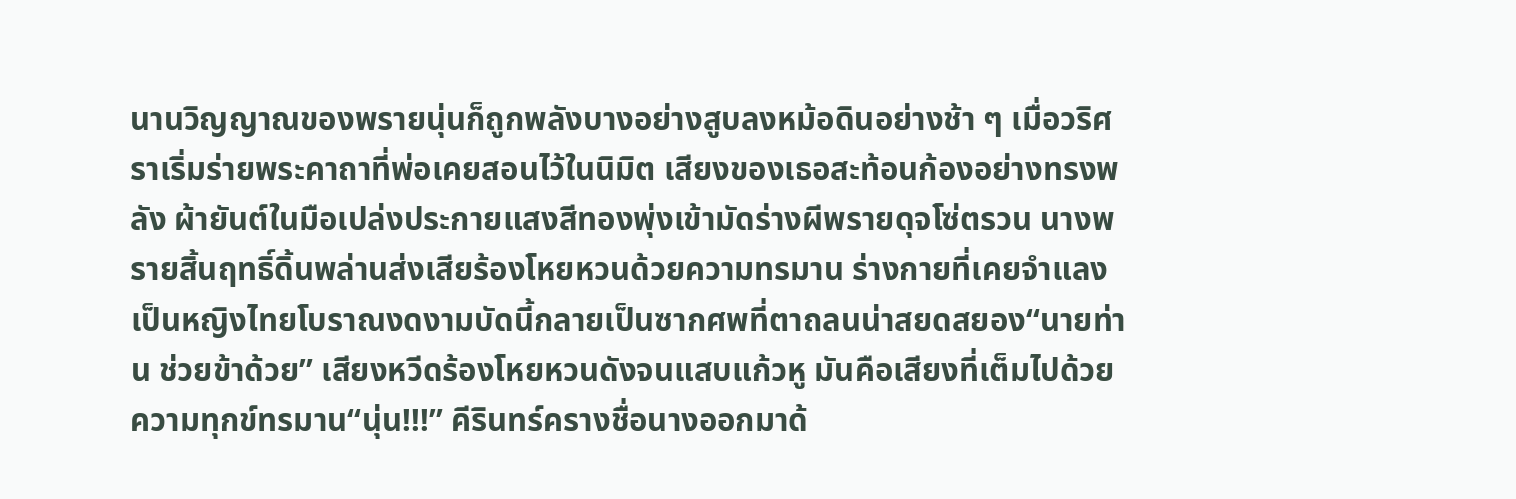นานวิญญาณของพรายนุ่นก็ถูกพลังบางอย่างสูบลงหม้อดินอย่างช้า ๆ เมื่อวริศราเริ่มร่ายพระคาถาที่พ่อเคยสอนไว้ในนิมิต เสียงของเธอสะท้อนก้องอย่างทรงพลัง ผ้ายันต์ในมือเปล่งประกายแสงสีทองพุ่งเข้ามัดร่างผีพรายดุจโซ่ตรวน นางพรายสิ้นฤทธิ์ดิ้นพล่านส่งเสียร้องโหยหวนด้วยความทรมาน ร่างกายที่เคยจำแลงเป็นหญิงไทยโบราณงดงามบัดนี้กลายเป็นซากศพที่ตาถลนน่าสยดสยอง“นายท่าน ช่วยข้าด้วย” เสียงหวีดร้องโหยหวนดังจนแสบแก้วหู มันคือเสียงที่เต็มไปด้วยความทุกข์ทรมาน“นุ่น!!!” คีรินทร์ครางชื่อนางออกมาด้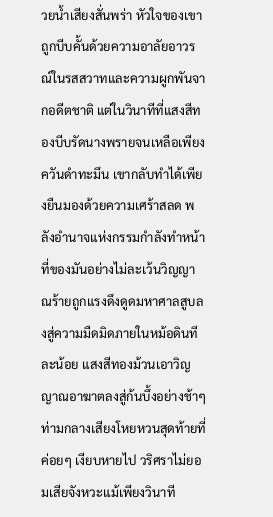วยน้ำเสียงสั่นพร่า หัวใจของเขาถูกบีบคั้นด้วยความอาลัยอาวรณ์ในรสสวาทและความผูกพันจากอดีตชาติ แต่ในวินาทีที่แสงสีทองบีบรัดนางพรายจนเหลือเพียงควันดำทะมึน เขากลับทำได้เพียงยืนมองด้วยความเศร้าสลด พลังอำนาจแห่งกรรมกำลังทำหน้าที่ของมันอย่างไม่ละเว้นวิญญาณร้ายถูกแรงดึงดูดมหาศาลสูบลงสู่ความมืดมิดภายในหม้อดินทีละน้อย แสงสีทองม้วนเอาวิญญาณอาฆาตลงสู่ก้นบึ้งอย่างช้าๆ ท่ามกลางเสียงโหยหวนสุดท้ายที่ค่อยๆ เงียบหายไป วริศราไม่ยอมเสียจังหวะแม้เพียงวินาที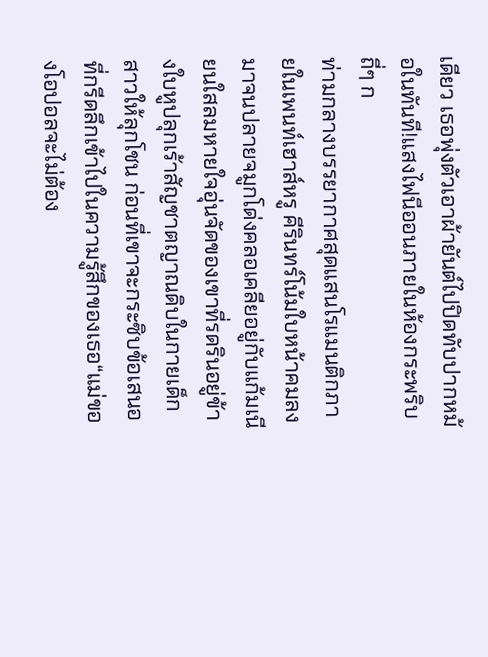เดียว เธอพุ่งตัวเอาผ้ายันต์ไปปิดทับปากหม้อในทันที!แสงไฟนีออนภายในห้องกระพริบถี่ๆ ก
ท่ามกลางบรรยากาศสุดแสนโรแมนติกภายในเพนท์เฮาส์หรู คีรินทร์โน้มใบหน้าคมลงมาจนปลายจมูกโด่งคลอเคลียอยู่กับแก้มเนียนใสลมหายใจอุ่นจัดของเขาที่รดรินอยู่ข้างใบหูปลุกเร้าสัญชาตญาณดิบในกายเด็กสาวให้ลุกโชน ก่อนที่เขาจะกระซิบข้อเสนอที่กรีดลึกเข้าไปในความรู้สึกของเธอ“แม่ของโอปอลจะไม่ต้อง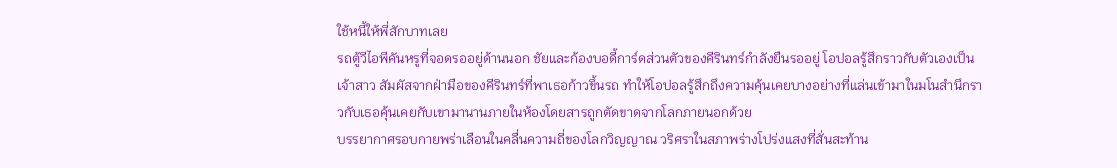ใช้หนี้ให้พี่สักบาทเลย
รถตู้วีไอพีคันหรูที่จอดรออยู่ด้านนอก ชัยและก้องบอดี้การ์ดส่วนตัวของคีรินทร์กำลังยืนรออยู่ โอปอลรู้สึกราวกับตัวเองเป็นเจ้าสาว สัมผัสจากฝ่ามือของคีรินทร์ที่พาเธอก้าวขึ้นรถ ทำให้โอปอลรู้สึกถึงความคุ้นเคยบางอย่างที่แล่นเข้ามาในมโนสำนึกราวกับเธอคุ้นเคยกับเขามานานภายในห้องโดยสารถูกตัดขาดจากโลกภายนอกด้วย
บรรยากาศรอบกายพร่าเลือนในคลื่นความถี่ของโลกวิญญาณ วริศราในสภาพร่างโปร่งแสงที่สั่นสะท้าน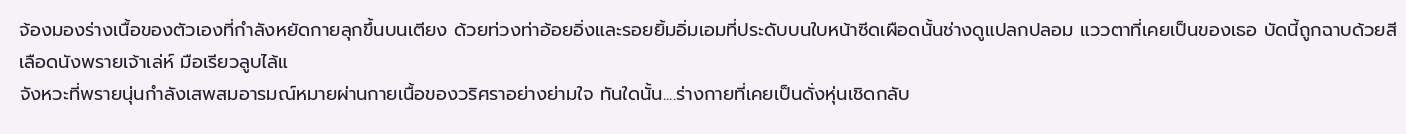จ้องมองร่างเนื้อของตัวเองที่กำลังหยัดกายลุกขึ้นบนเตียง ด้วยท่วงท่าอ้อยอิ่งและรอยยิ้มอิ่มเอมที่ประดับบนใบหน้าซีดเผือดนั้นช่างดูแปลกปลอม แววตาที่เคยเป็นของเธอ บัดนี้ถูกฉาบด้วยสีเลือดนังพรายเจ้าเล่ห์ มือเรียวลูบไล้แ
จังหวะที่พรายนุ่นกำลังเสพสมอารมณ์หมายผ่านกายเนื้อของวริศราอย่างย่ามใจ ทันใดนั้น....ร่างกายที่เคยเป็นดั่งหุ่นเชิดกลับ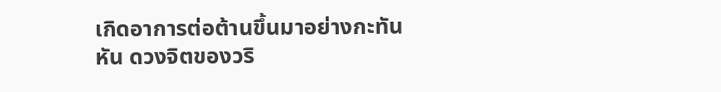เกิดอาการต่อต้านขึ้นมาอย่างกะทันหัน ดวงจิตของวริ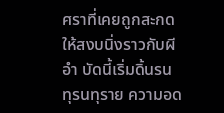ศราที่เคยถูกสะกดให้สงบนิ่งราวกับผีอำ บัดนี้เริ่มดิ้นรนทุรนทุราย ความอด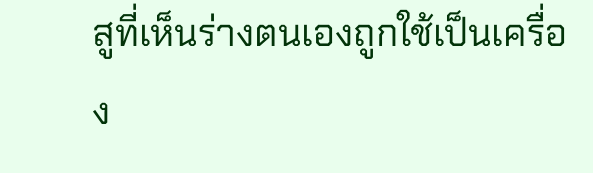สูที่เห็นร่างตนเองถูกใช้เป็นเครื่อง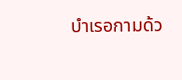บำเรอกามด้ว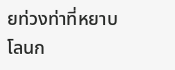ยท่วงท่าที่หยาบโลนก